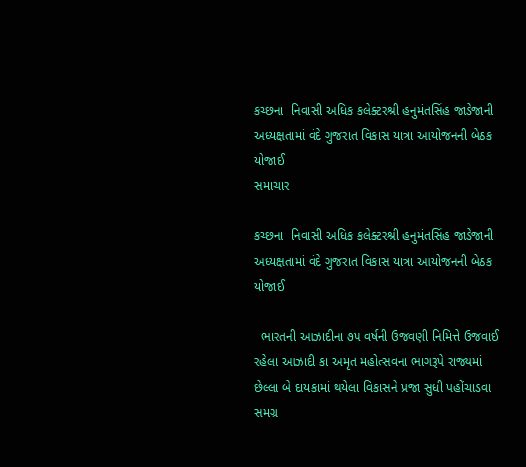કચ્છના  નિવાસી અધિક કલેક્ટરશ્રી હનુમંતસિંહ જાડેજાની અધ્યક્ષતામાં વંદે ગુજરાત વિકાસ યાત્રા આયોજનની બેઠક યોજાઈ
સમાચાર

કચ્છના  નિવાસી અધિક કલેક્ટરશ્રી હનુમંતસિંહ જાડેજાની અધ્યક્ષતામાં વંદે ગુજરાત વિકાસ યાત્રા આયોજનની બેઠક યોજાઈ

  ભારતની આઝાદીના ૭૫ વર્ષની ઉજવણી નિમિત્તે ઉજવાઈ રહેલા આઝાદી કા અમૃત મહોત્સવના ભાગરૂપે રાજ્યમાં છેલ્લા બે દાયકામાં થયેલા વિકાસને પ્રજા સુધી પહોંચાડવા સમગ્ર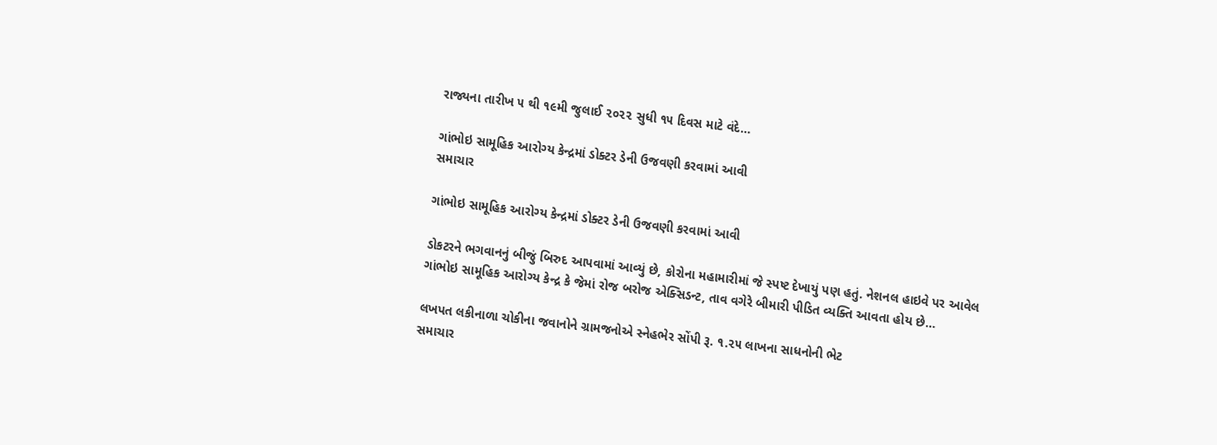રાજ્યના તારીખ ૫ થી ૧૯મી જુલાઈ ૨૦૨૨ સુધી ૧૫ દિવસ માટે વંદે…

ગાંભોઇ સામૂહિક આરોગ્ય કેન્દ્રમાં ડોક્ટર ડેની ઉજવણી કરવામાં આવી
સમાચાર

ગાંભોઇ સામૂહિક આરોગ્ય કેન્દ્રમાં ડોક્ટર ડેની ઉજવણી કરવામાં આવી

ડોકટરને ભગવાનનું બીજું બિરુદ આપવામાં આવ્યું છે, કોરોના મહામારીમાં જે સ્પષ્ટ દેખાયું પણ હતું. નેશનલ હાઇવે પર આવેલ ગાંભોઇ સામૂહિક આરોગ્ય કેન્દ્ર કે જેમાં રોજ બરોજ એક્સિડન્ટ, તાવ વગેરે બીમારી પીડિત વ્યક્તિ આવતા હોય છે…

લખપત લકીનાળા ચોકીના જવાનોને ગ્રામજનોએ સ્નેહભેર સોંપી રૂ. ૧.૨૫ લાખના સાધનોની ભેટ
સમાચાર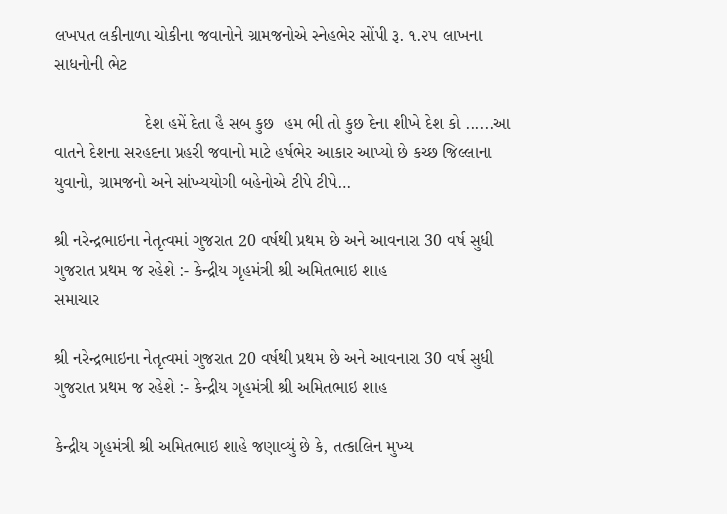લખપત લકીનાળા ચોકીના જવાનોને ગ્રામજનોએ સ્નેહભેર સોંપી રૂ. ૧.૨૫ લાખના સાધનોની ભેટ

                   દેશ હમેં દેતા હૈ સબ કુછ  હમ ભી તો કુછ દેના શીખે દેશ કો ......આ વાતને દેશના સરહદના પ્રહરી જવાનો માટે હર્ષભેર આકાર આપ્યો છે કચ્છ જિલ્લાના યુવાનો, ગ્રામજનો અને સાંખ્યયોગી બહેનોએ ટીપે ટીપે…

શ્રી નરેન્દ્રભાઇના નેતૃત્વમાં ગુજરાત 20 વર્ષથી પ્રથમ છે અને આવનારા 30 વર્ષ સુધી ગુજરાત પ્રથમ જ રહેશે :- કેન્દ્રીય ગૃહમંત્રી શ્રી અમિતભાઇ શાહ
સમાચાર

શ્રી નરેન્દ્રભાઇના નેતૃત્વમાં ગુજરાત 20 વર્ષથી પ્રથમ છે અને આવનારા 30 વર્ષ સુધી ગુજરાત પ્રથમ જ રહેશે :- કેન્દ્રીય ગૃહમંત્રી શ્રી અમિતભાઇ શાહ

કેન્દ્રીય ગૃહમંત્રી શ્રી અમિતભાઇ શાહે જણાવ્યું છે કે, તત્કાલિન મુખ્ય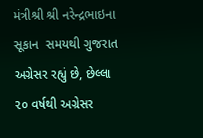મંત્રીશ્રી શ્રી નરેન્દ્રભાઇના સૂકાન  સમયથી ગુજરાત અગ્રેસર રહ્યું છે, છેલ્લા ૨૦ વર્ષથી અગ્રેસર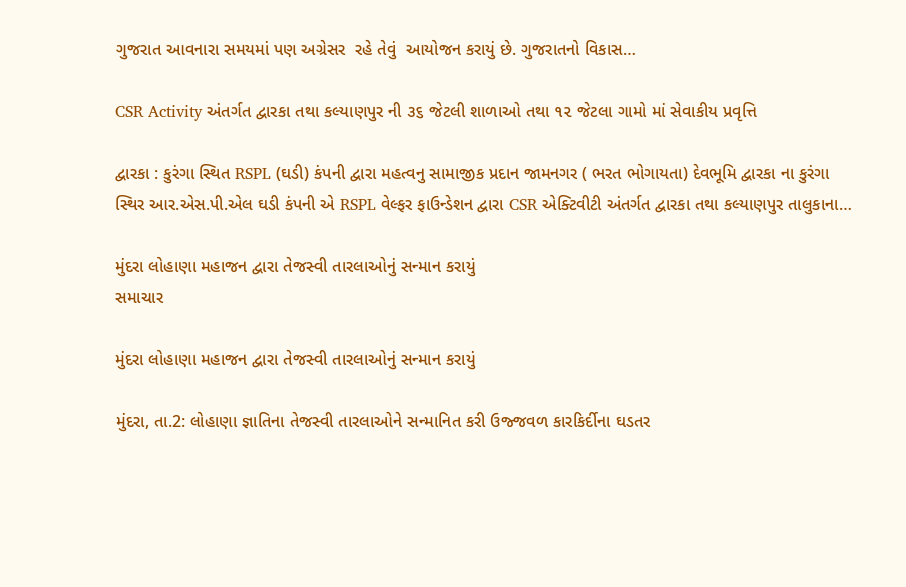ગુજરાત આવનારા સમયમાં પણ અગ્રેસર  રહે તેવું  આયોજન કરાયું છે. ગુજરાતનો વિકાસ…

CSR Activity અંતર્ગત દ્વારકા તથા કલ્યાણપુર ની ૩૬ જેટલી શાળાઓ તથા ૧૨ જેટલા ગામો માં સેવાકીય પ્રવૃત્તિ

દ્વારકા : કુરંગા સ્થિત RSPL (ઘડી) કંપની દ્વારા મહત્વનુ સામાજીક પ્રદાન જામનગર ( ભરત ભોગાયતા) દેવભૂમિ દ્વારકા ના કુરંગા સ્થિર આર.એસ.પી.એલ ઘડી કંપની એ RSPL વેલ્ફર ફાઉન્ડેશન દ્વારા CSR એક્ટિવીટી અંતર્ગત દ્વારકા તથા કલ્યાણપુર તાલુકાના…

મુંદરા લોહાણા મહાજન દ્વારા તેજસ્વી તારલાઓનું સન્માન કરાયું
સમાચાર

મુંદરા લોહાણા મહાજન દ્વારા તેજસ્વી તારલાઓનું સન્માન કરાયું

મુંદરા, તા.2: લોહાણા જ્ઞાતિના તેજસ્વી તારલાઓને સન્માનિત કરી ઉજ્જવળ કારકિર્દીના ઘડતર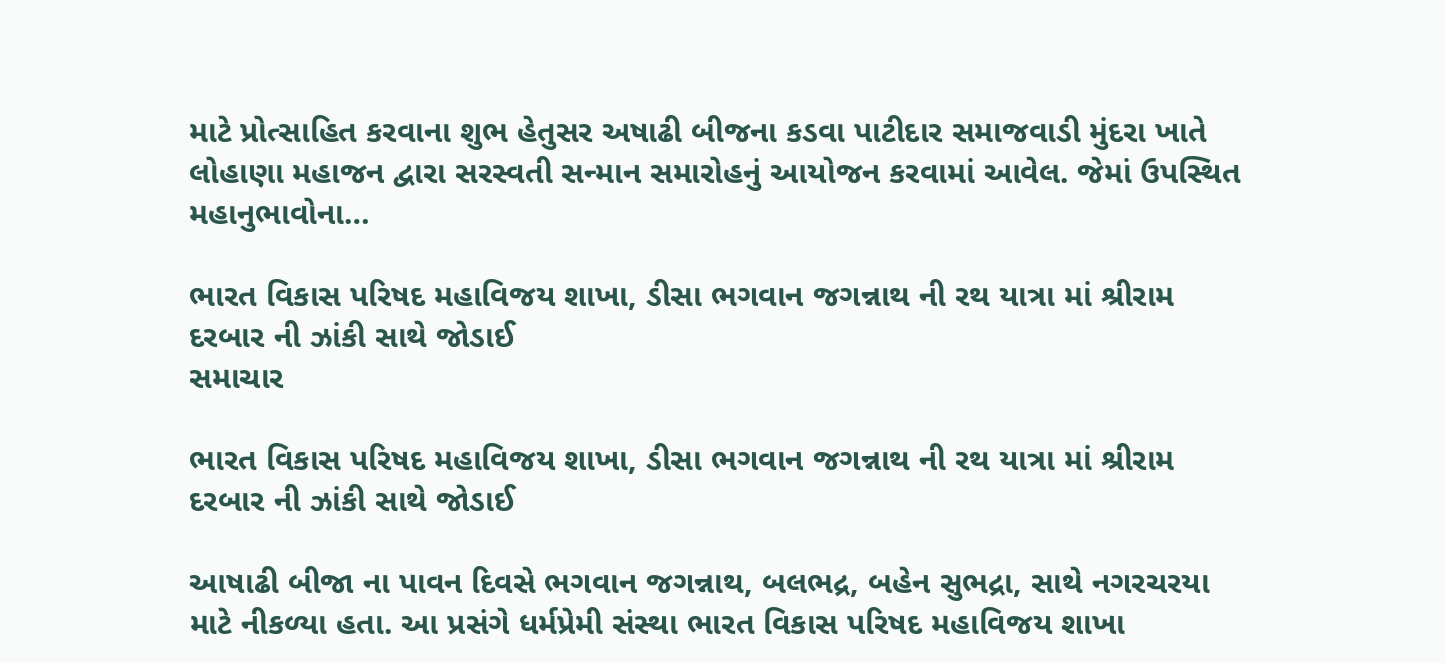માટે પ્રોત્સાહિત કરવાના શુભ હેતુસર અષાઢી બીજના કડવા પાટીદાર સમાજવાડી મુંદરા ખાતે લોહાણા મહાજન દ્વારા સરસ્વતી સન્માન સમારોહનું આયોજન કરવામાં આવેલ. જેમાં ઉપસ્થિત મહાનુભાવોના…

ભારત વિકાસ પરિષદ મહાવિજય શાખા, ડીસા ભગવાન જગન્નાથ ની રથ યાત્રા માં શ્રીરામ દરબાર ની ઝાંકી સાથે જોડાઈ
સમાચાર

ભારત વિકાસ પરિષદ મહાવિજય શાખા, ડીસા ભગવાન જગન્નાથ ની રથ યાત્રા માં શ્રીરામ દરબાર ની ઝાંકી સાથે જોડાઈ

આષાઢી બીજા ના પાવન દિવસે ભગવાન જગન્નાથ, બલભદ્ર, બહેન સુભદ્રા, સાથે નગરચરયા માટે નીકળ્યા હતા. આ પ્રસંગે ધર્મપ્રેમી સંસ્થા ભારત વિકાસ પરિષદ મહાવિજય શાખા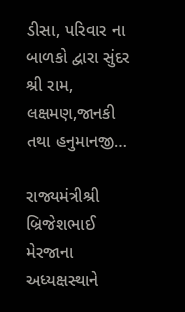ડીસા, પરિવાર ના બાળકો દ્વારા સુંદર શ્રી રામ, લક્ષમણ,જાનકી તથા હનુમાનજી…

રાજ્યમંત્રીશ્રી બ્રિજેશભાઈ મેરજાના અધ્યક્ષસ્થાને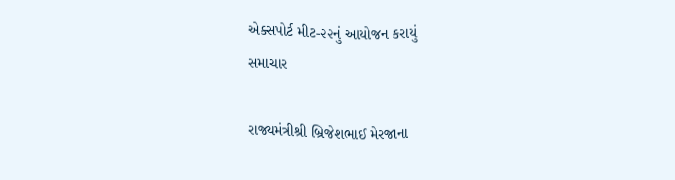એક્સપોર્ટ મીટ-૨૨નું આયોજન કરાયું
સમાચાર

રાજ્યમંત્રીશ્રી બ્રિજેશભાઈ મેરજાના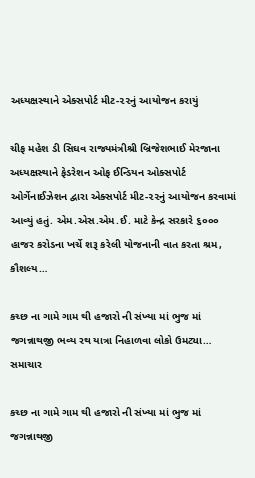અધ્યક્ષસ્થાને એક્સપોર્ટ મીટ-૨૨નું આયોજન કરાયું

ચીફ મહેશ ડી સિઘવ રાજ્યમંત્રીશ્રી બ્રિજેશભાઈ મેરજાના અધ્યક્ષસ્થાને ફેડરેશન ઓફ ઈન્ડિયન ઓક્સપોર્ટ ઓર્ગેનાઈઝેશન દ્વારા એક્સપોર્ટ મીટ-૨૨નું આયોજન કરવામાં આવ્યું હતું. એમ.એસ.એમ.ઈ. માટે કેન્દ્ર સરકારે ૬૦૦૦ હાજર કરોડના ખર્ચે શરૂ કરેલી યોજનાની વાત કરતા શ્રમ, કૌશલ્ય…

કચ્છ ના ગામે ગામ થી હજારો ની સંખ્યા માં ભુજ માં જગન્નાથજી ભવ્ય રથ યાત્રા નિહાળવા લોકો ઉમટ્યા…
સમાચાર

કચ્છ ના ગામે ગામ થી હજારો ની સંખ્યા માં ભુજ માં જગન્નાથજી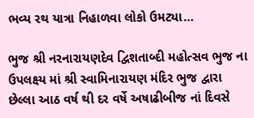ભવ્ય રથ યાત્રા નિહાળવા લોકો ઉમટ્યા…

ભુજ શ્રી નરનારાયણદેવ દ્વિશતાબ્દી મહોત્સવ ભુજ ના ઉપલક્ષ્ય માં શ્રી સ્વામિનારાયણ મંદિર ભુજ દ્વારા છેલ્લા આઠ વર્ષ થી દર વર્ષે અષાઢીબીજ નાં દિવસે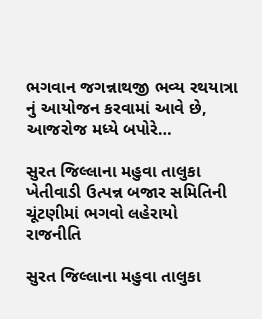ભગવાન જગન્નાથજી ભવ્ય રથયાત્રા નું આયોજન કરવામાં આવે છે, આજરોજ મધ્યે બપોરે…

સુરત જિલ્લાના મહુવા તાલુકા ખેતીવાડી ઉત્પન્ન બજાર સમિતિની ચૂંટણીમાં ભગવો લહેરાયો
રાજનીતિ

સુરત જિલ્લાના મહુવા તાલુકા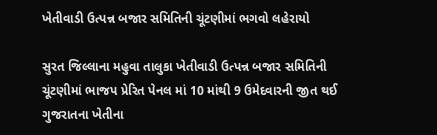ખેતીવાડી ઉત્પન્ન બજાર સમિતિની ચૂંટણીમાં ભગવો લહેરાયો

સુરત જિલ્લાના મહુવા તાલુકા ખેતીવાડી ઉત્પન્ન બજાર સમિતિની ચૂંટણીમાં ભાજપ પ્રેરિત પેનલ માં 10 માંથી 9 ઉમેદવારની જીત થઈ ગુજરાતના ખેતીના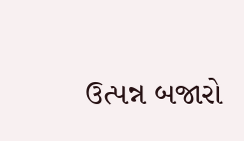ઉત્પન્ન બજારો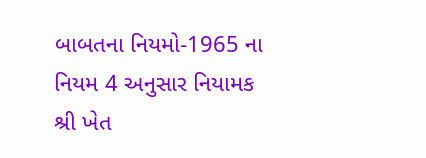બાબતના નિયમો-1965 ના નિયમ 4 અનુસાર નિયામક શ્રી ખેત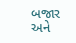બજાર અને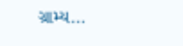ગ્રામ્ય…